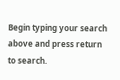Begin typing your search above and press return to search.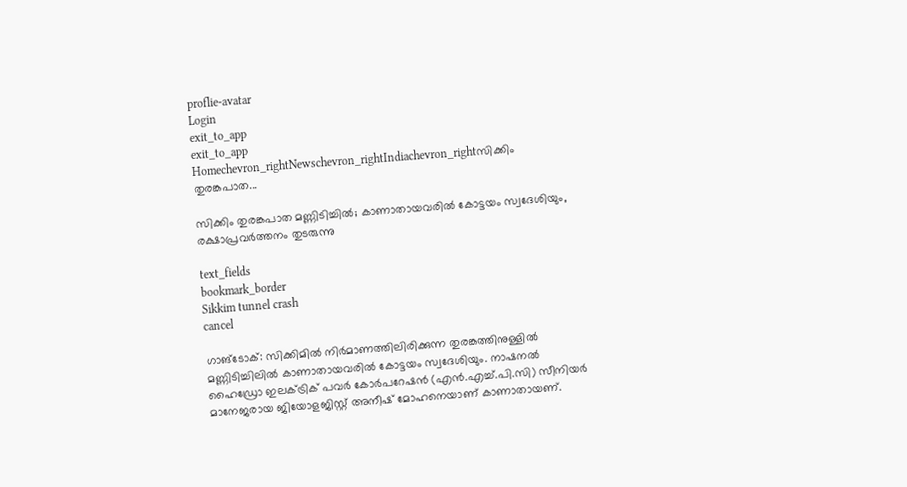proflie-avatar
Login
exit_to_app
exit_to_app
Homechevron_rightNewschevron_rightIndiachevron_rightസിക്കിം തുരങ്കപാത...

സിക്കിം തുരങ്കപാത മണ്ണിടിച്ചിൽ; കാണാതായവരിൽ കോട്ടയം സ്വദേശിയും, രക്ഷാപ്രവർത്തനം തുടരുന്നു

text_fields
bookmark_border
Sikkim tunnel crash
cancel

ഗാങ്ടോക്: സിക്കിമിൽ നിർമാണത്തിലിരിക്കുന്ന തുരങ്കത്തിനുള്ളിൽ മണ്ണിടിച്ചിലിൽ കാണാതായവരിൽ കോട്ടയം സ്വദേശിയും. നാഷനൽ ഹൈഡ്രോ ഇലക്ട്രിക് പവർ കോർപറേഷൻ (എൻ.എച്ച്.പി.സി) സീനിയർ മാനേജരായ ജിയോളജിസ്റ്റ് അനീഷ് മോഹനെയാണ് കാണാതായണ്.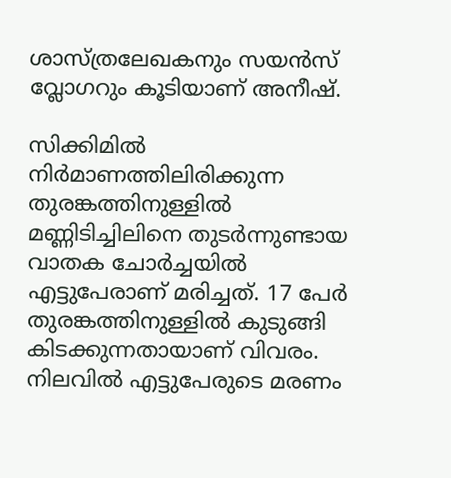ശാസ്ത്രലേഖകനും സയൻസ് വ്ലോഗറും കൂടിയാണ് അനീഷ്.

സിക്കിമിൽ നിർമാണത്തിലിരിക്കുന്ന തുരങ്കത്തിനുള്ളിൽ മണ്ണിടിച്ചിലിനെ തുടർന്നുണ്ടായ വാതക ചോർച്ചയിൽ എട്ടുപേരാണ് മരിച്ചത്. 17 പേർ തുരങ്കത്തിനുള്ളിൽ കുടുങ്ങി കിടക്കുന്നതായാണ് വിവരം. നിലവിൽ എട്ടുപേരുടെ മരണം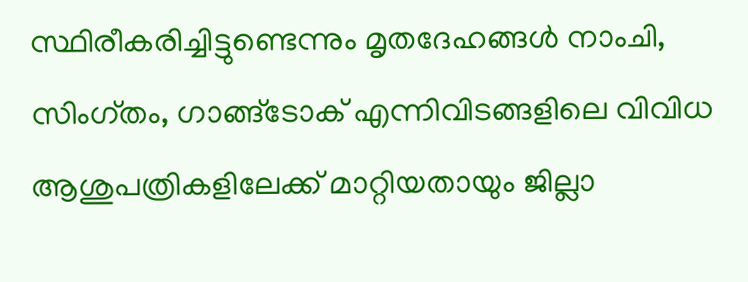സ്ഥിരീകരിച്ചിട്ടുണ്ടെന്നും മൃതദേഹങ്ങൾ നാംചി, സിംഗ്തം, ഗാങ്ങ്ടോക് എന്നിവിടങ്ങളിലെ വിവിധ ആശുപത്രികളിലേക്ക് മാറ്റിയതായും ജില്ലാ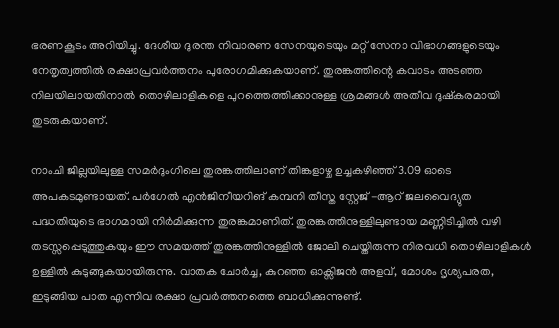ഭരണകൂടം അറിയിച്ചു. ദേശീയ ദുരന്ത നിവാരണ സേനയുടെയും മറ്റ് സേനാ വിഭാഗങ്ങളുടെയും നേതൃത്വത്തിൽ രക്ഷാപ്രവർത്തനം പുരോഗമിക്കുകയാണ്. തുരങ്കത്തിന്റെ കവാടം അടഞ്ഞ നിലയിലായതിനാൽ തൊഴിലാളികളെ പുറത്തെത്തിക്കാനുള്ള ശ്രമങ്ങൾ അതീവ ദുഷ്കരമായി തുടരുകയാണ്.

നാംചി ജില്ലയിലുള്ള സമർദുംഗിലെ തുരങ്കത്തിലാണ് തിങ്കളാഴ്ച ഉച്ചകഴിഞ്ഞ് 3.09 ഓടെ അപകടമുണ്ടായത്. പർഗേൽ എൻജിനീയറിങ് കമ്പനി തീസ്ത സ്റ്റേജ് -ആറ് ജലവൈദ്യുത പദ്ധതിയുടെ ഭാഗമായി നിർമിക്കുന്ന തുരങ്കമാണിത്. തുരങ്കത്തിനുള്ളിലുണ്ടായ മണ്ണിടിച്ചിൽ വഴി തടസ്സപ്പെടുത്തുകയും ഈ സമയത്ത് തുരങ്കത്തിനുള്ളിൽ ജോലി ചെയ്തിരുന്ന നിരവധി തൊഴിലാളികൾ ഉള്ളിൽ കുടുങ്ങുകയായിരുന്നു. വാതക ചോർച്ച, കുറഞ്ഞ ഓക്സിജൻ അളവ്, മോശം ദൃശ്യപരത, ഇടുങ്ങിയ പാത എന്നിവ രക്ഷാ പ്രവർത്തനത്തെ ബാധിക്കുന്നുണ്ട്.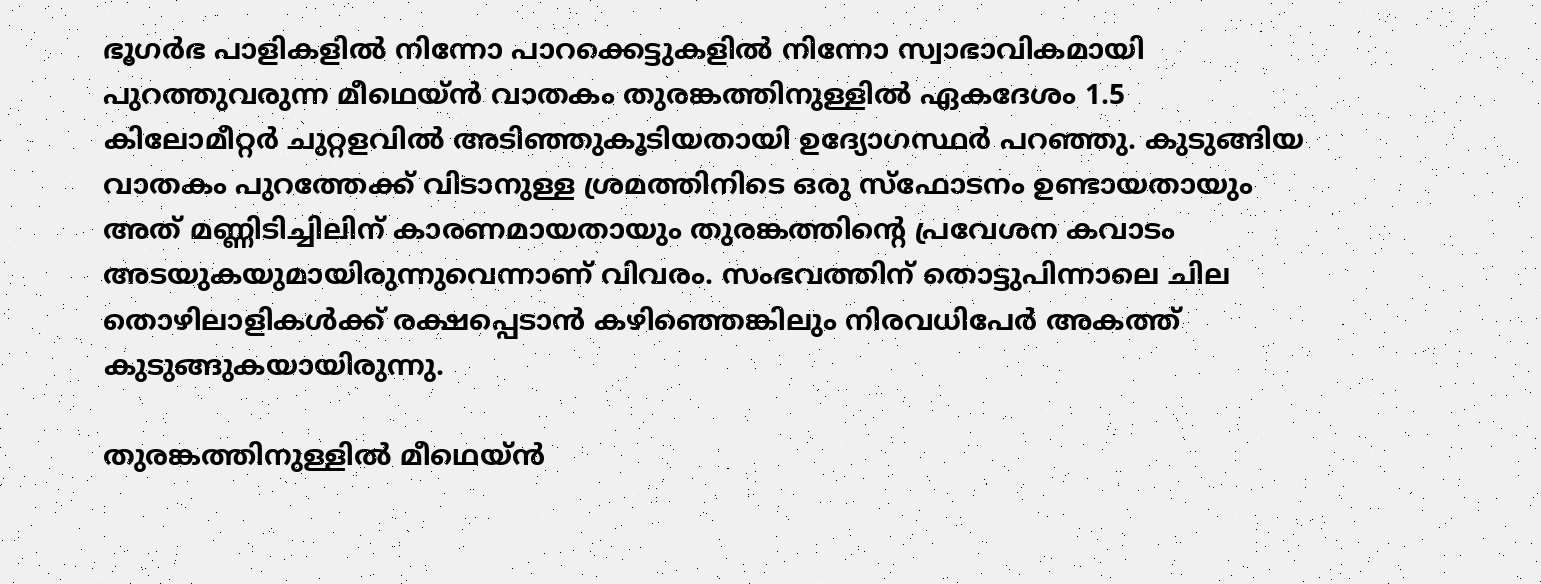ഭൂഗർഭ പാളികളിൽ നിന്നോ പാറക്കെട്ടുകളിൽ നിന്നോ സ്വാഭാവികമായി പുറത്തുവരുന്ന മീഥെയ്ൻ വാതകം തുരങ്കത്തിനുള്ളിൽ ഏകദേശം 1.5 കിലോമീറ്റർ ചുറ്റളവിൽ അടിഞ്ഞുകൂടിയതായി ഉദ്യോഗസ്ഥർ പറഞ്ഞു. കുടുങ്ങിയ വാതകം പുറത്തേക്ക് വിടാനുള്ള ശ്രമത്തിനിടെ ഒരു സ്ഫോടനം ഉണ്ടായതായും അത് മണ്ണിടിച്ചിലിന് കാരണമായതായും തുരങ്കത്തിന്റെ പ്രവേശന കവാടം അടയുകയുമായിരുന്നുവെന്നാണ് വിവരം. സംഭവത്തിന് തൊട്ടുപിന്നാലെ ചില തൊഴിലാളികൾക്ക് രക്ഷപ്പെടാൻ കഴിഞ്ഞെങ്കിലും നിരവധിപേർ അകത്ത് കുടുങ്ങുകയായിരുന്നു.

തുരങ്കത്തിനുള്ളിൽ മീഥെയ്ൻ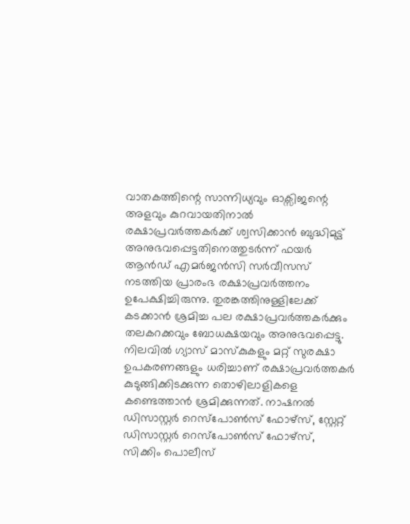വാതകത്തിന്റെ സാന്നിധ്യവും ഓക്സിജന്റെ അളവും കുറവായതിനാൽ രക്ഷാപ്രവർത്തകർക്ക് ശ്വസിക്കാൻ ബുദ്ധിമുട്ട് അനുഭവപ്പെട്ടതിനെത്തുടർന്ന് ഫയർ ആൻഡ് എമർജൻസി സർവീസസ് നടത്തിയ പ്രാരംഭ രക്ഷാപ്രവർത്തനം ഉപേക്ഷിച്ചിരുന്നു. തുരങ്കത്തിനുള്ളിലേക്ക് കടക്കാൻ ശ്രമിച്ച പല രക്ഷാപ്രവർത്തകർക്കും തലകറക്കവും ബോധക്ഷയവും അനുഭവപ്പെട്ടു. നിലവിൽ ഗ്യാസ് മാസ്കുകളും മറ്റ് സുരക്ഷാ ഉപകരണങ്ങളും ധരിച്ചാണ് രക്ഷാപ്രവർത്തകർ കുടുങ്ങിക്കിടക്കുന്ന തൊഴിലാളികളെ കണ്ടെത്താൻ ശ്രമിക്കുന്നത്. നാഷനൽ ഡിസാസ്റ്റർ റെസ്‌പോൺസ് ഫോഴ്സ്, സ്റ്റേറ്റ് ഡിസാസ്റ്റർ റെസ്‌പോൺസ് ഫോഴ്സ്, സിക്കിം പൊലീസ്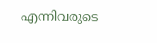എന്നിവരുടെ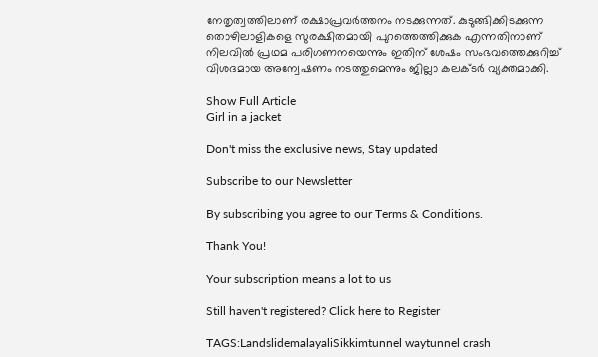നേതൃത്വത്തിലാണ് രക്ഷാപ്രവർത്തനം നടക്കുന്നത്. കുടുങ്ങിക്കിടക്കുന്ന തൊഴിലാളികളെ സുരക്ഷിതമായി പുറത്തെത്തിക്കുക എന്നതിനാണ് നിലവിൽ പ്രഥമ പരിഗണനയെന്നും ഇതിന് ശേഷം സംഭവത്തെക്കുറിച്ച് വിശദമായ അന്വേഷണം നടത്തുമെന്നും ജില്ലാ കലക്ടർ വ്യക്തമാക്കി.

Show Full Article
Girl in a jacket

Don't miss the exclusive news, Stay updated

Subscribe to our Newsletter

By subscribing you agree to our Terms & Conditions.

Thank You!

Your subscription means a lot to us

Still haven't registered? Click here to Register

TAGS:LandslidemalayaliSikkimtunnel waytunnel crash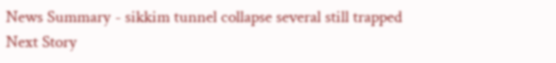News Summary - sikkim tunnel collapse several still trapped
Next Story